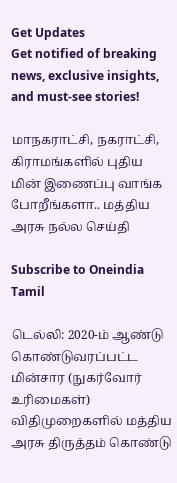Get Updates
Get notified of breaking news, exclusive insights, and must-see stories!

மாநகராட்சி, நகராட்சி, கிராமங்களில் புதிய மின் இணைப்பு வாங்க போறீங்களா.. மத்திய அரசு நல்ல செய்தி

Subscribe to Oneindia Tamil

டெல்லி: 2020-ம் ஆண்டு கொண்டுவரப்பட்ட மின்சார (நுகர்வோர் உரிமைகள்) விதிமுறைகளில் மத்திய அரசு திருத்தம் கொண்டு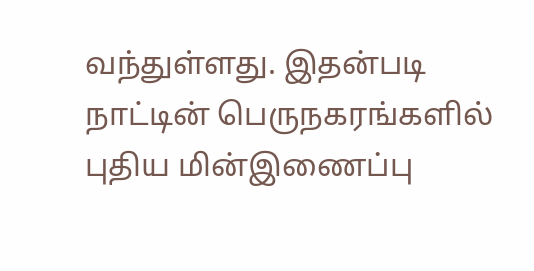வந்துள்ளது. இதன்படி நாட்டின் பெருநகரங்களில் புதிய மின்இணைப்பு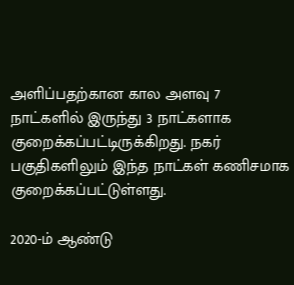அளிப்பதற்கான கால அளவு 7 நாட்களில் இருந்து 3 நாட்களாக குறைக்கப்பட்டிருக்கிறது. நகர் பகுதிகளிலும் இந்த நாட்கள் கணிசமாக குறைக்கப்பட்டுள்ளது.

2020-ம் ஆண்டு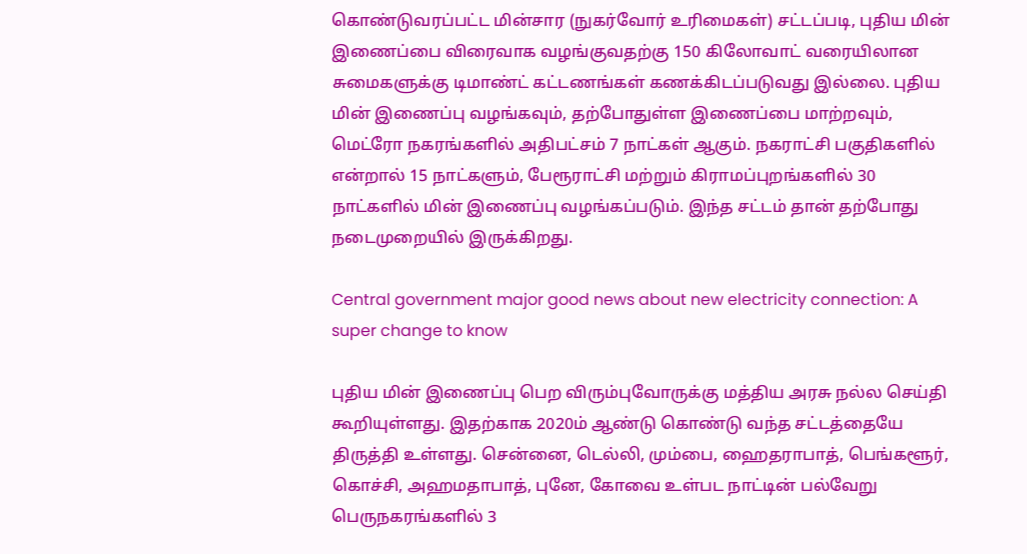கொண்டுவரப்பட்ட மின்சார (நுகர்வோர் உரிமைகள்) சட்டப்படி, புதிய மின் இணைப்பை விரைவாக வழங்குவதற்கு 150 கிலோவாட் வரையிலான சுமைகளுக்கு டிமாண்ட் கட்டணங்கள் கணக்கிடப்படுவது இல்லை. புதிய மின் இணைப்பு வழங்கவும், தற்போதுள்ள இணைப்பை மாற்றவும், மெட்ரோ நகரங்களில் அதிபட்சம் 7 நாட்கள் ஆகும். நகராட்சி பகுதிகளில் என்றால் 15 நாட்களும், பேரூராட்சி மற்றும் கிராமப்புறங்களில் 30 நாட்களில் மின் இணைப்பு வழங்கப்படும். இந்த சட்டம் தான் தற்போது நடைமுறையில் இருக்கிறது.

Central government major good news about new electricity connection: A super change to know

புதிய மின் இணைப்பு பெற விரும்புவோருக்கு மத்திய அரசு நல்ல செய்தி கூறியுள்ளது. இதற்காக 2020ம் ஆண்டு கொண்டு வந்த சட்டத்தையே திருத்தி உள்ளது. சென்னை, டெல்லி, மும்பை, ஹைதராபாத், பெங்களூர், கொச்சி, அஹமதாபாத், புனே, கோவை உள்பட நாட்டின் பல்வேறு பெருநகரங்களில் 3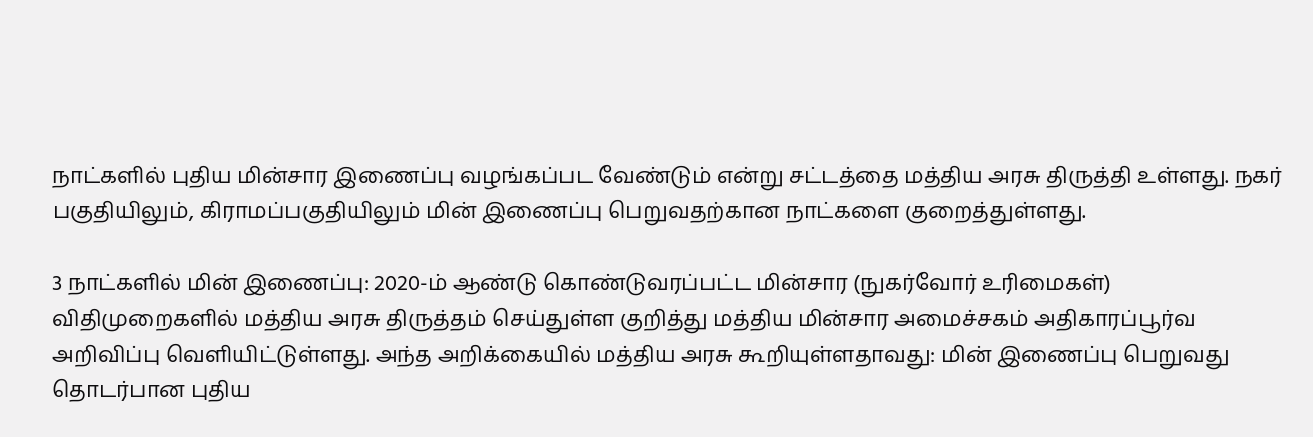நாட்களில் புதிய மின்சார இணைப்பு வழங்கப்பட வேண்டும் என்று சட்டத்தை மத்திய அரசு திருத்தி உள்ளது. நகர் பகுதியிலும், கிராமப்பகுதியிலும் மின் இணைப்பு பெறுவதற்கான நாட்களை குறைத்துள்ளது.

3 நாட்களில் மின் இணைப்பு: 2020-ம் ஆண்டு கொண்டுவரப்பட்ட மின்சார (நுகர்வோர் உரிமைகள்) விதிமுறைகளில் மத்திய அரசு திருத்தம் செய்துள்ள குறித்து மத்திய மின்சார அமைச்சகம் அதிகாரப்பூர்வ அறிவிப்பு வெளியிட்டுள்ளது. அந்த அறிக்கையில் மத்திய அரசு கூறியுள்ளதாவது: மின் இணைப்பு பெறுவது தொடர்பான புதிய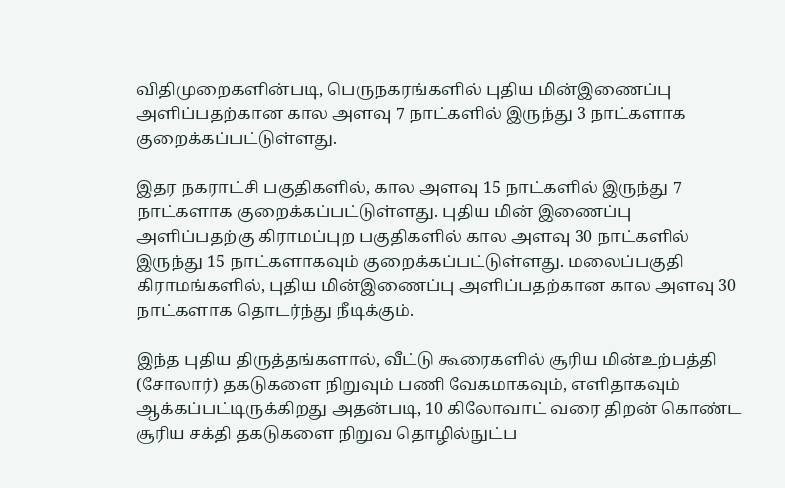விதிமுறைகளின்படி, பெருநகரங்களில் புதிய மின்இணைப்பு அளிப்பதற்கான கால அளவு 7 நாட்களில் இருந்து 3 நாட்களாக குறைக்கப்பட்டுள்ளது.

இதர நகராட்சி பகுதிகளில், கால அளவு 15 நாட்களில் இருந்து 7 நாட்களாக குறைக்கப்பட்டுள்ளது. புதிய மின் இணைப்பு அளிப்பதற்கு கிராமப்புற பகுதிகளில் கால அளவு 30 நாட்களில் இருந்து 15 நாட்களாகவும் குறைக்கப்பட்டுள்ளது. மலைப்பகுதி கிராமங்களில், புதிய மின்இணைப்பு அளிப்பதற்கான கால அளவு 30 நாட்களாக தொடர்ந்து நீடிக்கும்.

இந்த புதிய திருத்தங்களால், வீட்டு கூரைகளில் சூரிய மின்உற்பத்தி (சோலார்) தகடுகளை நிறுவும் பணி வேகமாகவும், எளிதாகவும் ஆக்கப்பட்டிருக்கிறது அதன்படி, 10 கிலோவாட் வரை திறன் கொண்ட சூரிய சக்தி தகடுகளை நிறுவ தொழில்நுட்ப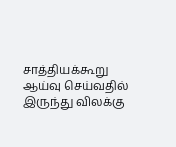சாத்தியக்கூறு ஆய்வு செய்வதில் இருந்து விலக்கு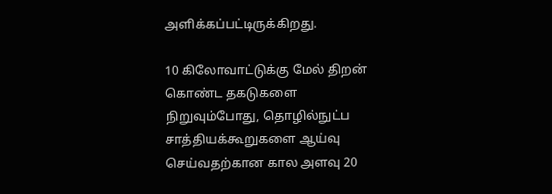அளிக்கப்பட்டிருக்கிறது.

10 கிலோவாட்டுக்கு மேல் திறன் கொண்ட தகடுகளை நிறுவும்போது, தொழில்நுட்ப சாத்தியக்கூறுகளை ஆய்வு செய்வதற்கான கால அளவு 20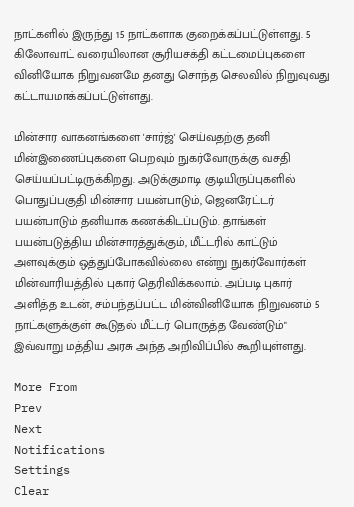நாட்களில் இருந்து 15 நாட்களாக குறைக்கப்பட்டுள்ளது. 5 கிலோவாட் வரையிலான சூரியசக்தி கட்டமைப்புகளை வினியோக நிறுவனமே தனது சொந்த செலவில் நிறுவுவது கட்டாயமாக்கப்பட்டுள்ளது.

மின்சார வாகனங்களை 'சார்ஜ்' செய்வதற்கு தனி மின்இணைப்புகளை பெறவும் நுகர்வோருக்கு வசதி செய்யப்பட்டிருக்கிறது. அடுக்குமாடி குடியிருப்புகளில் பொதுப்பகுதி மின்சார பயன்பாடும், ஜெனரேட்டர் பயன்பாடும் தனியாக கணக்கிடப்படும். தாங்கள் பயன்படுத்திய மின்சாரத்துக்கும், மீட்டரில் காட்டும் அளவுக்கும் ஒத்துப்போகவில்லை என்று நுகர்வோர்கள் மின்வாரியத்தில் புகார் தெரிவிக்கலாம். அப்படி புகார் அளித்த உடன், சம்பந்தப்பட்ட மின்வினியோக நிறுவனம் 5 நாட்களுக்குள் கூடுதல் மீட்டர் பொருத்த வேண்டும்" இவ்வாறு மத்திய அரசு அந்த அறிவிப்பில் கூறியுள்ளது.

More From
Prev
Next
Notifications
Settings
Clear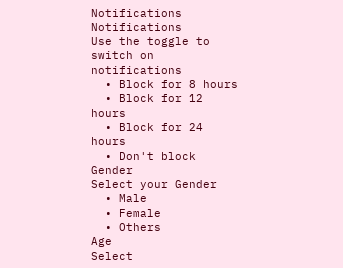Notifications
Notifications
Use the toggle to switch on notifications
  • Block for 8 hours
  • Block for 12 hours
  • Block for 24 hours
  • Don't block
Gender
Select your Gender
  • Male
  • Female
  • Others
Age
Select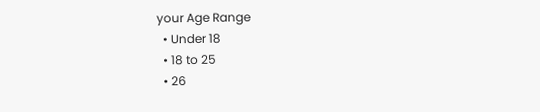your Age Range
  • Under 18
  • 18 to 25
  • 26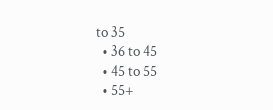to 35
  • 36 to 45
  • 45 to 55
  • 55+